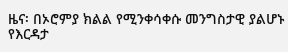ዜና፡ በኦሮምያ ክልል የሚንቀሳቀሱ መንግስታዊ ያልሆኑ የእርዳታ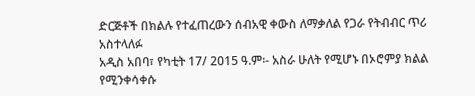ድርጅቶች በክልሉ የተፈጠረውን ሰብአዊ ቀውስ ለማቃለል የጋራ የትብብር ጥሪ አስተላለፉ
አዲስ አበባ፣ የካቲት 17/ 2015 ዓ.ም፡- አስራ ሁለት የሚሆኑ በኦሮምያ ክልል የሚንቀሳቀሱ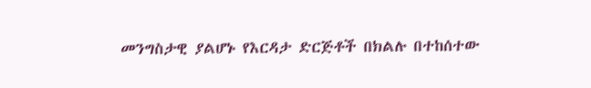መንግስታዊ ያልሆኑ የእርዳታ ድርጅቶች በክልሉ በተከሰተው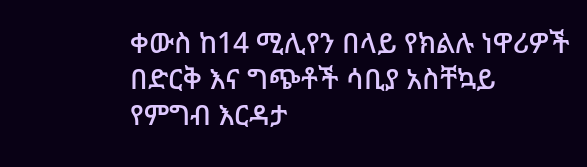ቀውስ ከ14 ሚሊየን በላይ የክልሉ ነዋሪዎች በድርቅ እና ግጭቶች ሳቢያ አስቸኳይ የምግብ እርዳታ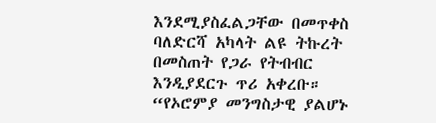እንደሚያስፈልጋቸው በመጥቀስ ባለድርሻ አካላት ልዩ ትኩረት በመስጠት የጋራ የትብብር እንዲያደርጉ ጥሪ አቀረቡ። “የኦሮምያ መንግስታዊ ያልሆኑ